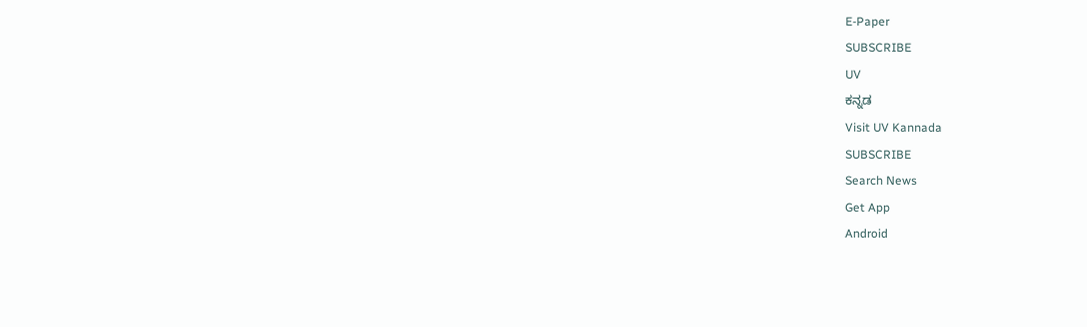E-Paper
SUBSCRIBE
UV
ಕನ್ನಡ
Visit UV Kannada
SUBSCRIBE
Search News
Get App
Android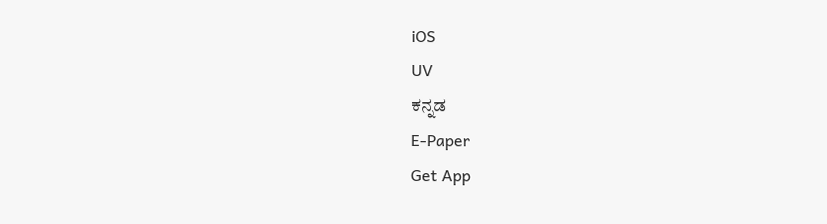iOS
UV
ಕನ್ನಡ
E-Paper
Get App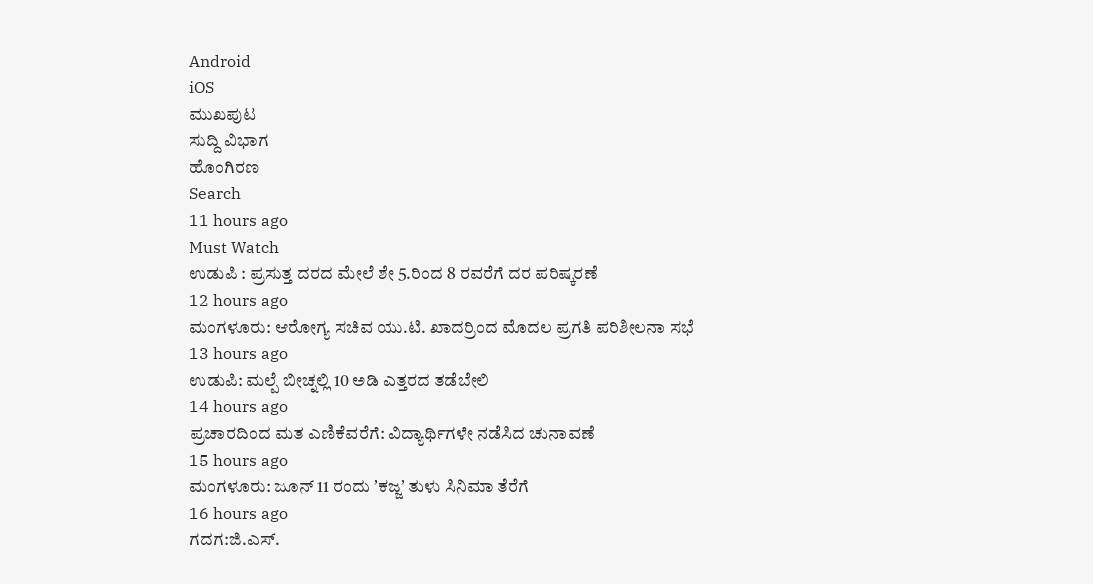Android
iOS
ಮುಖಪುಟ
ಸುದ್ದಿ ವಿಭಾಗ
ಹೊಂಗಿರಣ
Search
11 hours ago
Must Watch
ಉಡುಪಿ : ಪ್ರಸುತ್ತ ದರದ ಮೇಲೆ ಶೇ 5.ರಿಂದ 8 ರವರೆಗೆ ದರ ಪರಿಷ್ಕರಣೆ
12 hours ago
ಮಂಗಳೂರು: ಆರೋಗ್ಯ ಸಚಿವ ಯು.ಟಿ. ಖಾದರ್ರಿಂದ ಮೊದಲ ಪ್ರಗತಿ ಪರಿಶೀಲನಾ ಸಭೆ
13 hours ago
ಉಡುಪಿ: ಮಲ್ಪೆ ಬೀಚ್ನಲ್ಲಿ 10 ಅಡಿ ಎತ್ತರದ ತಡೆಬೇಲಿ
14 hours ago
ಪ್ರಚಾರದಿಂದ ಮತ ಎಣಿಕೆವರೆಗೆ: ವಿದ್ಯಾರ್ಥಿಗಳೇ ನಡೆಸಿದ ಚುನಾವಣೆ
15 hours ago
ಮಂಗಳೂರು: ಜೂನ್ 11 ರಂದು ʼಕಜ್ಜʼ ತುಳು ಸಿನಿಮಾ ತೆರೆಗೆ
16 hours ago
ಗದಗ:ಜಿ.ಎಸ್.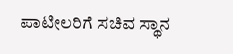ಪಾಟೀಲರಿಗೆ ಸಚಿವ ಸ್ಥಾನ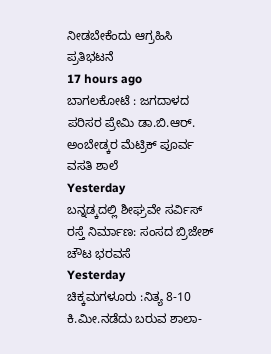ನೀಡಬೇಕೆಂದು ಆಗ್ರಹಿಸಿ ಪ್ರತಿಭಟನೆ
17 hours ago
ಬಾಗಲಕೋಟೆ : ಜಗದಾಳದ ಪರಿಸರ ಪ್ರೇಮಿ ಡಾ.ಬಿ.ಆರ್. ಅಂಬೇಡ್ಕರ ಮೆಟ್ರಿಕ್ ಪೂರ್ವ ವಸತಿ ಶಾಲೆ
Yesterday
ಬನ್ನಡ್ಕದಲ್ಲಿ ಶೀಘ್ರವೇ ಸರ್ವಿಸ್ ರಸ್ತೆ ನಿರ್ಮಾಣ: ಸಂಸದ ಬ್ರಿಜೇಶ್ ಚೌಟ ಭರವಸೆ
Yesterday
ಚಿಕ್ಕಮಗಳೂರು :ನಿತ್ಯ 8-10 ಕಿ.ಮೀ.ನಡೆದು ಬರುವ ಶಾಲಾ-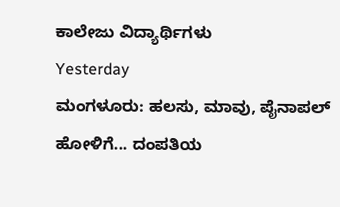ಕಾಲೇಜು ವಿದ್ಯಾರ್ಥಿಗಳು
Yesterday
ಮಂಗಳೂರು: ಹಲಸು, ಮಾವು, ಪೈನಾಪಲ್ ಹೋಳಿಗೆ... ದಂಪತಿಯ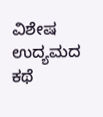ವಿಶೇಷ ಉದ್ಯಮದ ಕಥೆ